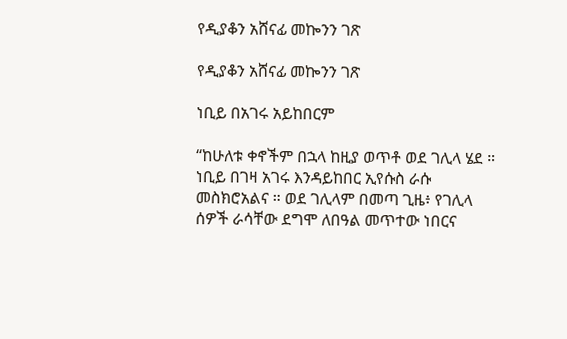የዲያቆን አሸናፊ መኰንን ገጽ

የዲያቆን አሸናፊ መኰንን ገጽ

ነቢይ በአገሩ አይከበርም

“ከሁለቱ ቀኖችም በኋላ ከዚያ ወጥቶ ወደ ገሊላ ሄደ ። ነቢይ በገዛ አገሩ እንዳይከበር ኢየሱስ ራሱ መስክሮአልና ። ወደ ገሊላም በመጣ ጊዜ፥ የገሊላ ሰዎች ራሳቸው ደግሞ ለበዓል መጥተው ነበርና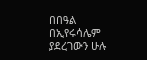በበዓል በኢየሩሳሌም ያደረገውን ሁሉ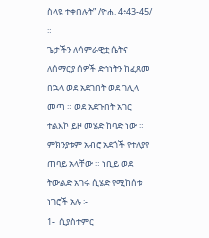ስላዩ ተቀበሉት” /ዮሐ. 4፥43-45/ ።
ጌታችን ለሳምራዊቷ ሴትና ለሰማርያ ሰዎች ድኅነትን ከፈጸመ በኋላ ወደ አደገበት ወደ ገሊላ መጣ ። ወደ አደጉበት አገር ተልእኮ ይዞ መሄድ ከባድ ነው ። ምክንያቱም አብሮ አደጎች የተለያየ ጠባይ አላቸው ። ነቢይ ወደ ትውልድ አገሩ ሲሄድ የሚከሰቱ ነገሮች አሉ ፡-
1-  ሲያስተምር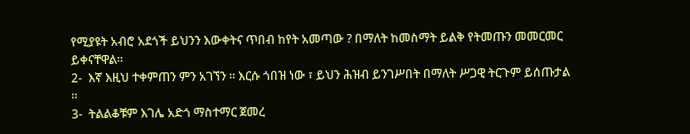የሚያዩት አብሮ አደጎች ይህንን እውቀትና ጥበብ ከየት አመጣው ? በማለት ከመስማት ይልቅ የትመጡን መመርመር ይቀናቸዋል።
2-  እኛ እዚህ ተቀምጠን ምን አገኘን ። እርሱ ጎበዝ ነው ፣ ይህን ሕዝብ ይንገሥበት በማለት ሥጋዊ ትርጉም ይሰጡታል ።
3-  ትልልቆቹም እገሌ አድጎ ማስተማር ጀመረ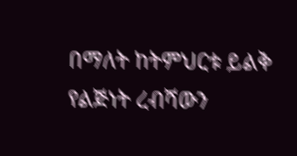በማለት ከትምህርቱ ይልቅ የልጅነት ረብሻውን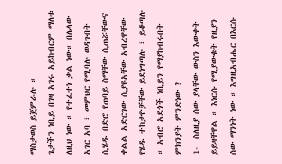ማስታወስ ይጀምራሉ ።
ጌታችን ነቢይ በገዛ አገሩ አይከብርም ማለቱ ለዚህ ነው ። የተፈተነ ቃል ነው። በሌላው አገር አባ ፣ መምህር የሚባሉ ወዳጉበት ሲሄዱ በድሮ የጠባይ ስማቸው ሲጠሯቸውና ቀልል አድርገው ሲያዩአቸው አብረዋቸው የሄዱ ተከታዮቻቸው ይደነግጣሉ ፣ ይቆጣሉ ። አብሮ አደጎች ነቢይን የማያከብሩበት ምክንያት ምንድነው ?
1-  ስለዚያ ሰው ያላቸው ውስን እውቀት ይይዛቸዋል ። እነርሱ የሚያውቁት የዚያን ሰው ማንነት ነው ። እግዚአብሔር በእርሱ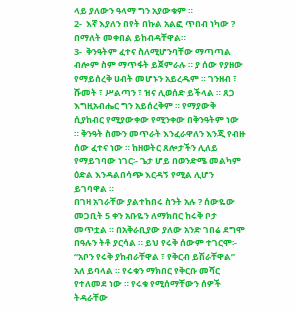ላይ ያለውን ዓላማ ግን አያውቁም ።
2-  እኛ እያለን በየት በኩል አልፎ ጥበብ ነካው ? በማለት መቀበል ይከብዳቸዋል።
3-  ቅንዓትም ፈተና ስለሚሆንባቸው ማጣጣል ብሎም ስም ማጥፋት ይጀምራሉ ። ያ ሰው የያዘው የማይሰረቅ ሀብት መሆኑን አይረዱም ። ገንዘብ ፣ ሹመት ፣ ሥልጣን ፣ ዝና ሊወሰድ ይችላል ። ጸጋ እግዚአብሔር ግን አይሰረቅም ። የማያውቅ ሲያከብር የሚያውቀው የሚንቀው በቅንዓትም ነው ። ቅንዓት ስሙን መጥራት እንፈራዋለን እንጂ የብዙ ሰው ፈተና ነው ። ከዘወትር ጸሎታችን ሊለይ የማይገባው ነገር፡- ጌታ ሆይ በወንድሜ መልካም ዕድል እንዳልበሳጭ እርዳኝ የሚል ሊሆን ይገባዋል ።
በገዛ አገራቸው ያልተከበሩ ስንት አሉ ? ሰውዬው መጋቢት 5 ቀን አቡዬን ለማክበር ከሩቅ ቦታ መጥቷል ። በአቅራቢያው ያለው አንድ ገበሬ ደግሞ በዓሉን ትቶ ያርሳል ። ይህ የሩቅ ሰውም ተገርሞ፡- “አቦን የሩቅ ያከብራቸዋል ፣ የቅርብ ይሽራቸዋል” አለ ይባላል ። የሩቁን ማክበር የቅርቡ መሻር የተለመደ ነው ። የሩቁ የሚሰማቸውን ሰዎች ትዳራቸው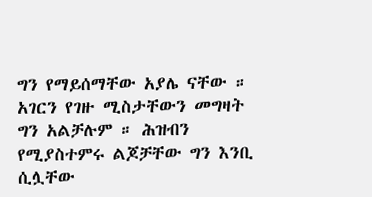ግን የማይሰማቸው አያሌ ናቸው ። አገርን የገዙ ሚስታቸውን መግዛት ግን አልቻሉም ። ሕዝብን የሚያስተምሩ ልጆቻቸው ግን እንቢ ሲሏቸው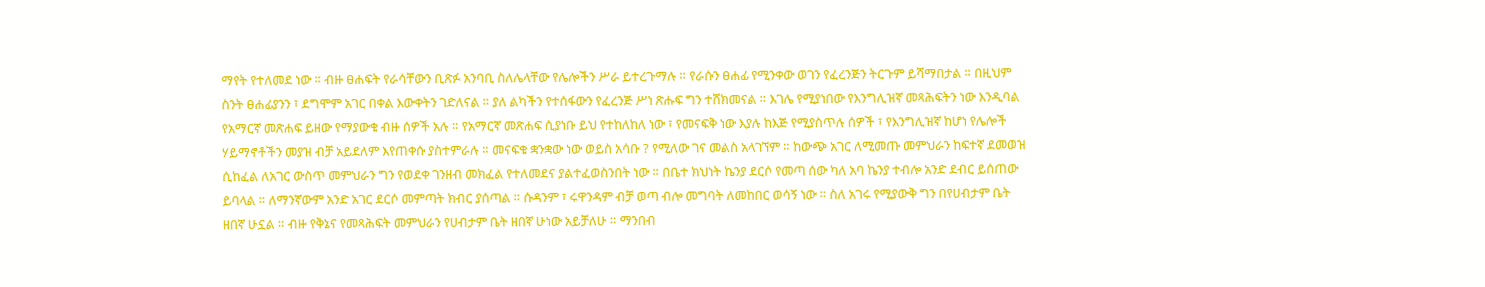ማየት የተለመደ ነው ። ብዙ ፀሐፍት የራሳቸውን ቢጽፉ አንባቢ ስለሌላቸው የሌሎችን ሥራ ይተረጉማሉ ። የራሱን ፀሐፊ የሚንቀው ወገን የፈረንጅን ትርጉም ይሻማበታል ። በዚህም ስንት ፀሐፊያንን ፣ ደግሞም አገር በቀል እውቀትን ገድለናል ። ያለ ልካችን የተሰፋውን የፈረንጅ ሥነ ጽሑፍ ግን ተሸክመናል ። እገሌ የሚያነበው የእንግሊዝኛ መጻሕፍትን ነው እንዲባል የአማርኛ መጽሐፍ ይዘው የማያውቁ ብዙ ሰዎች አሉ ። የአማርኛ መጽሐፍ ሲያነቡ ይህ የተከለከለ ነው ፣ የመናፍቅ ነው እያሉ ከእጅ የሚያስጥሉ ሰዎች ፣ የእንግሊዝኛ ከሆነ የሌሎች ሃይማኖቶችን መያዝ ብቻ አይደለም እየጠቀሱ ያስተምራሉ ። መናፍቁ ቋንቋው ነው ወይስ አሳቡ ? የሚለው ገና መልስ አላገኘም ። ከውጭ አገር ለሚመጡ መምህራን ከፍተኛ ደመወዝ ሲከፈል ለአገር ውስጥ መምህራን ግን የወደቀ ገንዘብ መክፈል የተለመደና ያልተፈወስንበት ነው ። በቤተ ክህነት ኬንያ ደርሶ የመጣ ሰው ካለ አባ ኬንያ ተብሎ አንድ ደብር ይሰጠው ይባላል ። ለማንኛውም አንድ አገር ደርሶ መምጣት ክብር ያሰጣል ። ሱዳንም ፣ ሩዋንዳም ብቻ ወጣ ብሎ መግባት ለመከበር ወሳኝ ነው ። ስለ አገሩ የሚያውቅ ግን በየሀብታም ቤት ዘበኛ ሁኗል ። ብዙ የቅኔና የመጻሕፍት መምህራን የሀብታም ቤት ዘበኛ ሁነው አይቻለሁ ። ማንበብ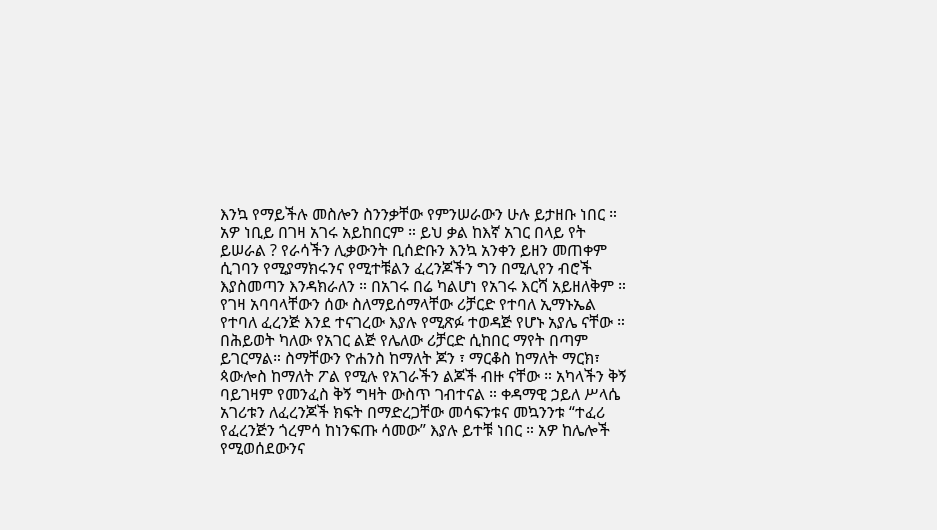እንኳ የማይችሉ መስሎን ስንንቃቸው የምንሠራውን ሁሉ ይታዘቡ ነበር ።
አዎ ነቢይ በገዛ አገሩ አይከበርም ። ይህ ቃል ከእኛ አገር በላይ የት ይሠራል ? የራሳችን ሊቃውንት ቢሰድቡን እንኳ አንቀን ይዘን መጠቀም ሲገባን የሚያማክሩንና የሚተቹልን ፈረንጆችን ግን በሚሊየን ብሮች እያስመጣን እንዳክራለን ። በአገሩ በሬ ካልሆነ የአገሩ እርሻ አይዘለቅም ። የገዛ አባባላቸውን ሰው ስለማይሰማላቸው ሪቻርድ የተባለ ኢማኑኤል የተባለ ፈረንጅ እንደ ተናገረው እያሉ የሚጽፉ ተወዳጅ የሆኑ አያሌ ናቸው ። በሕይወት ካለው የአገር ልጅ የሌለው ሪቻርድ ሲከበር ማየት በጣም ይገርማል። ስማቸውን ዮሐንስ ከማለት ጆን ፣ ማርቆስ ከማለት ማርክ፣ ጳውሎስ ከማለት ፖል የሚሉ የአገራችን ልጆች ብዙ ናቸው ። አካላችን ቅኝ ባይገዛም የመንፈስ ቅኝ ግዛት ውስጥ ገብተናል ። ቀዳማዊ ኃይለ ሥላሴ አገሪቱን ለፈረንጆች ክፍት በማድረጋቸው መሳፍንቱና መኳንንቱ “ተፈሪ የፈረንጅን ጎረምሳ ከነንፍጡ ሳመው” እያሉ ይተቹ ነበር ። አዎ ከሌሎች የሚወሰደውንና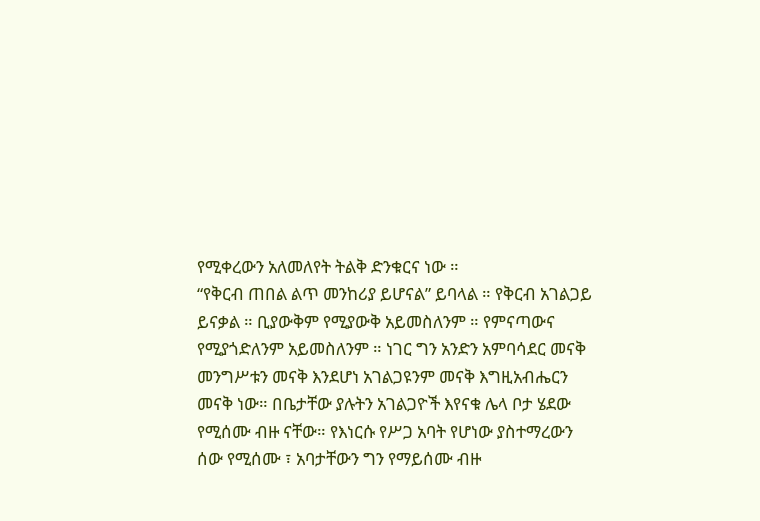የሚቀረውን አለመለየት ትልቅ ድንቁርና ነው ።
“የቅርብ ጠበል ልጥ መንከሪያ ይሆናል” ይባላል ። የቅርብ አገልጋይ ይናቃል ። ቢያውቅም የሚያውቅ አይመስለንም ። የምናጣውና የሚያጎድለንም አይመስለንም ። ነገር ግን አንድን አምባሳደር መናቅ መንግሥቱን መናቅ እንደሆነ አገልጋዩንም መናቅ እግዚአብሔርን መናቅ ነው። በቤታቸው ያሉትን አገልጋዮች እየናቁ ሌላ ቦታ ሄደው የሚሰሙ ብዙ ናቸው። የእነርሱ የሥጋ አባት የሆነው ያስተማረውን ሰው የሚሰሙ ፣ አባታቸውን ግን የማይሰሙ ብዙ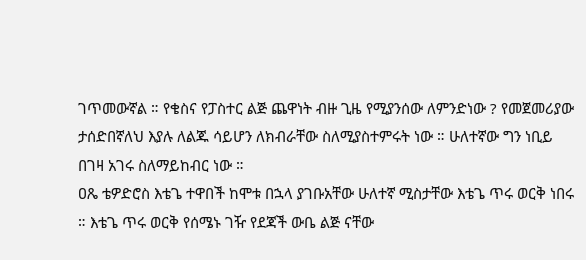ገጥመውኛል ። የቄስና የፓስተር ልጅ ጨዋነት ብዙ ጊዜ የሚያንሰው ለምንድነው ? የመጀመሪያው ታሰድበኛለህ እያሉ ለልጁ ሳይሆን ለክብራቸው ስለሚያስተምሩት ነው ። ሁለተኛው ግን ነቢይ በገዛ አገሩ ስለማይከብር ነው ።
ዐጼ ቴዎድሮስ እቴጌ ተዋበች ከሞቱ በኋላ ያገቡአቸው ሁለተኛ ሚስታቸው እቴጌ ጥሩ ወርቅ ነበሩ ። እቴጌ ጥሩ ወርቅ የሰሜኑ ገዥ የደጃች ውቤ ልጅ ናቸው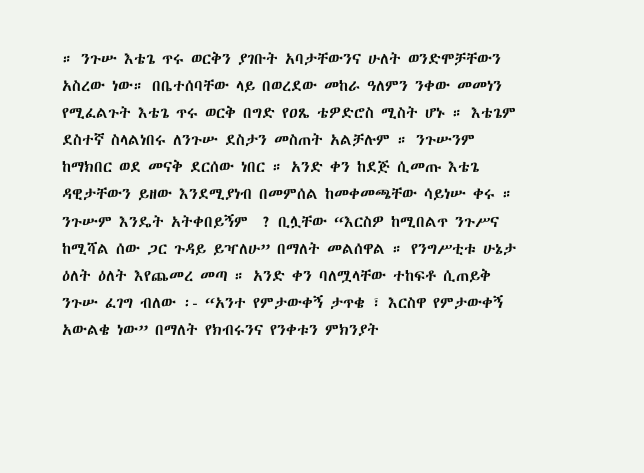። ንጉሡ እቴጌ ጥሩ ወርቅን ያገቡት አባታቸውንና ሁለት ወንድሞቻቸውን አስረው ነው። በቤተሰባቸው ላይ በወረደው መከራ ዓለምን ንቀው መመነን የሚፈልጉት እቴጌ ጥሩ ወርቅ በግድ የዐጼ ቴዎድሮስ ሚስት ሆኑ ። እቴጌም ደስተኛ ስላልነበሩ ለንጉሡ ደስታን መስጠት አልቻሉም ። ንጉሡንም ከማክበር ወደ መናቅ ደርሰው ነበር ። አንድ ቀን ከደጅ ሲመጡ እቴጌ ዳዊታቸውን ይዘው እንደሚያነብ በመምሰል ከመቀመጫቸው ሳይነሡ ቀሩ ። ንጉሡም እንዴት አትቀበይኝም  ? ቢሏቸው “እርስዎ ከሚበልጥ ንጉሥና ከሚሻል ሰው ጋር ጉዳይ ይዣለሁ” በማለት መልሰዋል ። የንግሥቲቱ ሁኔታ ዕለት ዕለት እየጨመረ መጣ ። አንድ ቀን ባለሟላቸው ተከፍቶ ሲጠይቅ ንጉሡ ፈገግ ብለው ፡- “አንተ የምታውቀኝ ታጥቄ ፣ እርስዋ የምታውቀኝ አውልቄ ነው” በማለት የክብሩንና የንቀቱን ምክንያት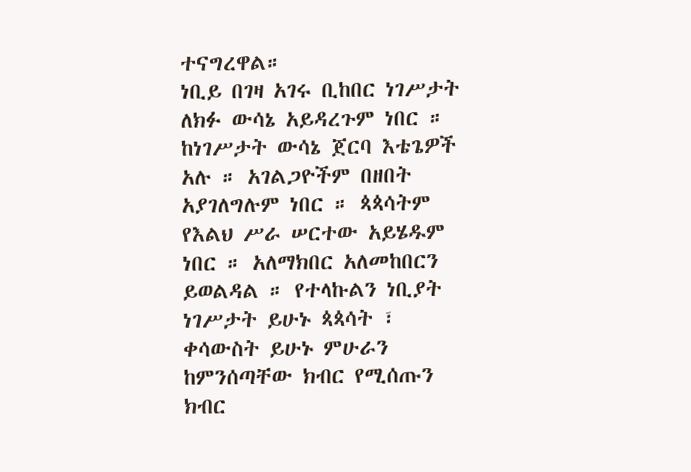ተናግረዋል።
ነቢይ በገዛ አገሩ ቢከበር ነገሥታት ለክፉ ውሳኔ አይዳረጉም ነበር ። ከነገሥታት ውሳኔ ጀርባ እቴጌዎች አሉ ። አገልጋዮችም በዘበት አያገለግሉም ነበር ። ጳጳሳትም የእልህ ሥራ ሠርተው አይሄዱም ነበር ። አለማክበር አለመከበርን ይወልዳል ። የተላኩልን ነቢያት ነገሥታት ይሁኑ ጳጳሳት ፣ ቀሳውስት ይሁኑ ምሁራን ከምንሰጣቸው ክብር የሚሰጡን ክብር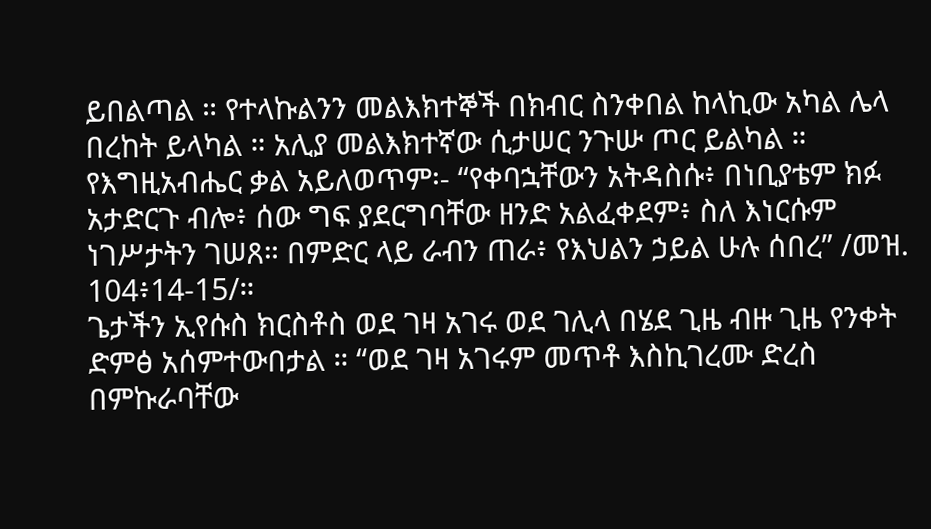ይበልጣል ። የተላኩልንን መልእክተኞች በክብር ስንቀበል ከላኪው አካል ሌላ በረከት ይላካል ። አሊያ መልእክተኛው ሲታሠር ንጉሡ ጦር ይልካል ። የእግዚአብሔር ቃል አይለወጥም፡- “የቀባኋቸውን አትዳስሱ፥ በነቢያቴም ክፉ አታድርጉ ብሎ፥ ሰው ግፍ ያደርግባቸው ዘንድ አልፈቀደም፥ ስለ እነርሱም ነገሥታትን ገሠጸ። በምድር ላይ ራብን ጠራ፥ የእህልን ኃይል ሁሉ ሰበረ” /መዝ. 104፥14-15/።
ጌታችን ኢየሱስ ክርስቶስ ወደ ገዛ አገሩ ወደ ገሊላ በሄደ ጊዜ ብዙ ጊዜ የንቀት ድምፅ አሰምተውበታል ። “ወደ ገዛ አገሩም መጥቶ እስኪገረሙ ድረስ በምኩራባቸው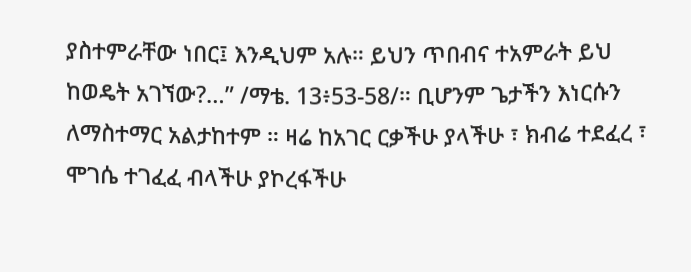ያስተምራቸው ነበር፤ እንዲህም አሉ። ይህን ጥበብና ተአምራት ይህ ከወዴት አገኘው?…” /ማቴ. 13፥53-58/። ቢሆንም ጌታችን እነርሱን ለማስተማር አልታከተም ። ዛሬ ከአገር ርቃችሁ ያላችሁ ፣ ክብሬ ተደፈረ ፣ ሞገሴ ተገፈፈ ብላችሁ ያኮረፋችሁ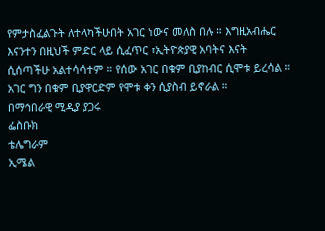የምታስፈልጉት ለተላካችሁበት አገር ነውና መለስ በሉ ። እግዚአብሔር እናንተን በዚህች ምድር ላይ ሲፈጥር ፣ኢትዮጵያዊ አባትና እናት ሲሰጣችሁ አልተሳሳተም ። የሰው አገር በቁም ቢያከብር ሲሞቱ ይረሳል ። አገር ግን በቁም ቢያዋርድም የሞቱ ቀን ሲያስብ ይኖራል ።
በማኅበራዊ ሚዲያ ያጋሩ
ፌስቡክ
ቴሌግራም
ኢሜል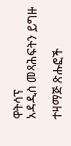ዋትሳፕ
አዳዲስ መጻሕፍትን ይግዙ

ተዛማጅ ጽሑፎች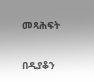መጻሕፍት

በዲያቆን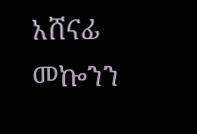አሸናፊ መኰንን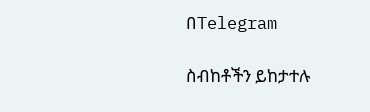በTelegram

ስብከቶችን ይከታተሉ